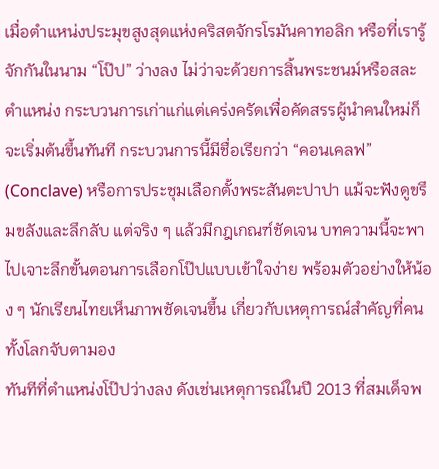เมื่อตำแหน่งประมุขสูงสุดแห่งคริสตจักรโรมันคาทอลิก หรือที่เรารู้จักกันในนาม “โป๊ป” ว่างลง ไม่ว่าจะด้วยการสิ้นพระชนม์หรือสละตำแหน่ง กระบวนการเก่าแก่แต่เคร่งครัดเพื่อคัดสรรผู้นำคนใหม่ก็จะเริ่มต้นขึ้นทันที กระบวนการนี้มีชื่อเรียกว่า “คอนเคลฟ” (Conclave) หรือการประชุมเลือกตั้งพระสันตะปาปา แม้จะฟังดูขรึมขลังและลึกลับ แต่จริง ๆ แล้วมีกฎเกณฑ์ชัดเจน บทความนี้จะพาไปเจาะลึกขั้นตอนการเลือกโป๊ปแบบเข้าใจง่าย พร้อมตัวอย่างให้น้อง ๆ นักเรียนไทยเห็นภาพชัดเจนขึ้น เกี่ยวกับเหตุการณ์สำคัญที่คนทั้งโลกจับตามอง
ทันทีที่ตำแหน่งโป๊ปว่างลง ดังเช่นเหตุการณ์ในปี 2013 ที่สมเด็จพ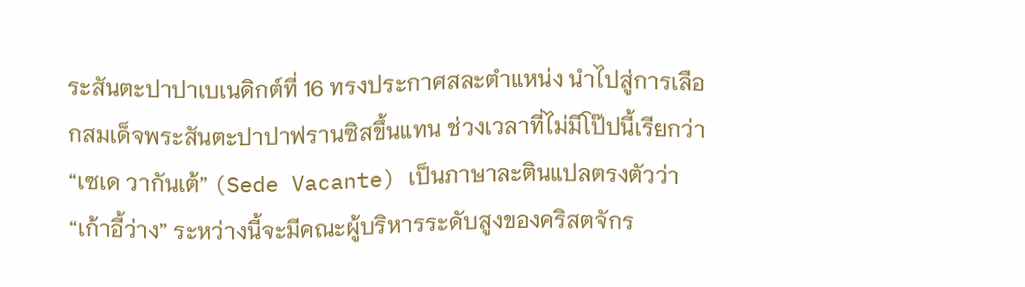ระสันตะปาปาเบเนดิกต์ที่ 16 ทรงประกาศสละตำแหน่ง นำไปสู่การเลือกสมเด็จพระสันตะปาปาฟรานซิสขึ้นแทน ช่วงเวลาที่ไม่มีโป๊ปนี้เรียกว่า “เซเด วากันเต้” (Sede Vacante) เป็นภาษาละตินแปลตรงตัวว่า “เก้าอี้ว่าง” ระหว่างนี้จะมีคณะผู้บริหารระดับสูงของคริสตจักร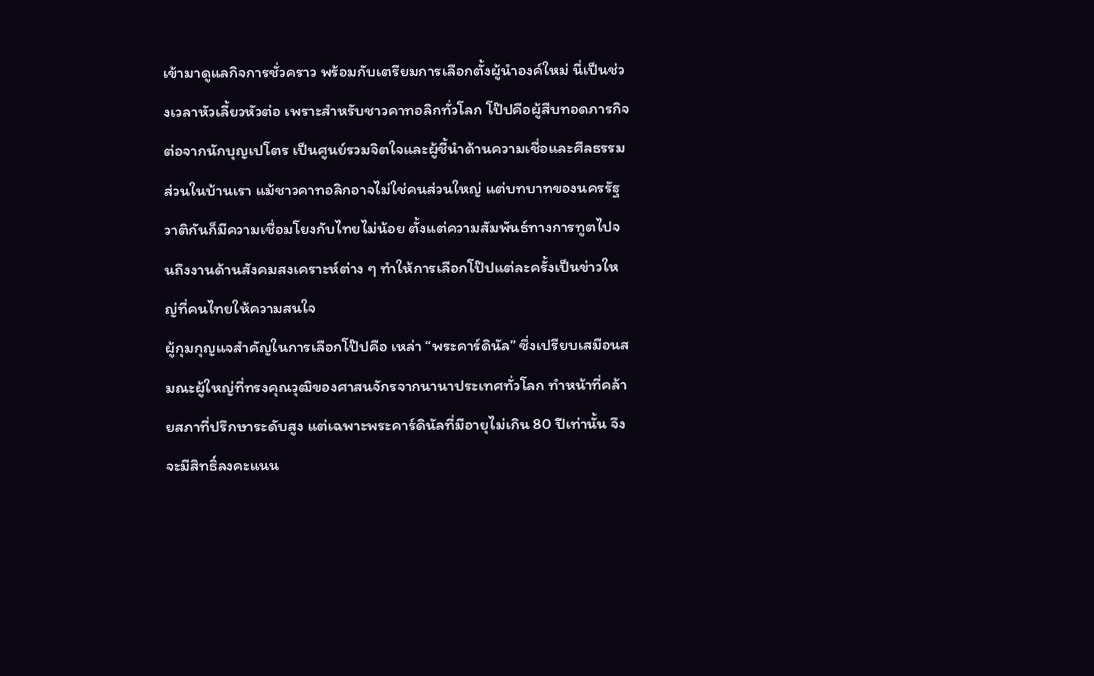เข้ามาดูแลกิจการชั่วคราว พร้อมกับเตรียมการเลือกตั้งผู้นำองค์ใหม่ นี่เป็นช่วงเวลาหัวเลี้ยวหัวต่อ เพราะสำหรับชาวคาทอลิกทั่วโลก โป๊ปคือผู้สืบทอดภารกิจต่อจากนักบุญเปโตร เป็นศูนย์รวมจิตใจและผู้ชี้นำด้านความเชื่อและศีลธรรม ส่วนในบ้านเรา แม้ชาวคาทอลิกอาจไม่ใช่คนส่วนใหญ่ แต่บทบาทของนครรัฐวาติกันก็มีความเชื่อมโยงกับไทยไม่น้อย ตั้งแต่ความสัมพันธ์ทางการทูตไปจนถึงงานด้านสังคมสงเคราะห์ต่าง ๆ ทำให้การเลือกโป๊ปแต่ละครั้งเป็นข่าวใหญ่ที่คนไทยให้ความสนใจ
ผู้กุมกุญแจสำคัญในการเลือกโป๊ปคือ เหล่า “พระคาร์ดินัล” ซึ่งเปรียบเสมือนสมณะผู้ใหญ่ที่ทรงคุณวุฒิของศาสนจักรจากนานาประเทศทั่วโลก ทำหน้าที่คล้ายสภาที่ปรึกษาระดับสูง แต่เฉพาะพระคาร์ดินัลที่มีอายุไม่เกิน 80 ปีเท่านั้น จึงจะมีสิทธิ์ลงคะแนน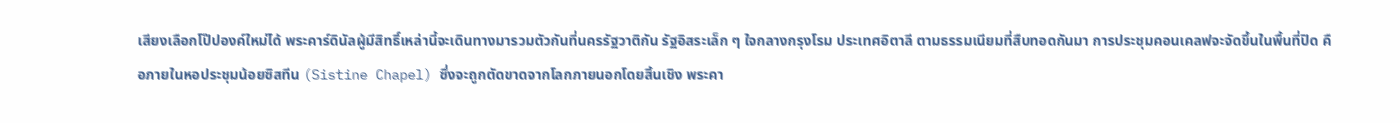เสียงเลือกโป๊ปองค์ใหม่ได้ พระคาร์ดินัลผู้มีสิทธิ์เหล่านี้จะเดินทางมารวมตัวกันที่นครรัฐวาติกัน รัฐอิสระเล็ก ๆ ใจกลางกรุงโรม ประเทศอิตาลี ตามธรรมเนียมที่สืบทอดกันมา การประชุมคอนเคลฟจะจัดขึ้นในพื้นที่ปิด คือภายในหอประชุมน้อยซิสทีน (Sistine Chapel) ซึ่งจะถูกตัดขาดจากโลกภายนอกโดยสิ้นเชิง พระคา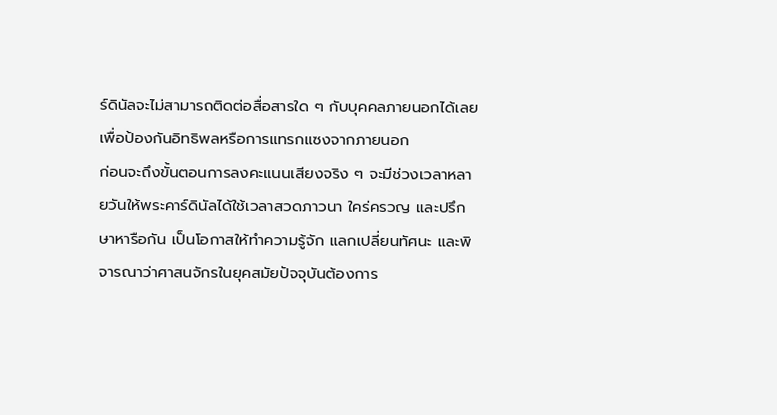ร์ดินัลจะไม่สามารถติดต่อสื่อสารใด ๆ กับบุคคลภายนอกได้เลย เพื่อป้องกันอิทธิพลหรือการแทรกแซงจากภายนอก
ก่อนจะถึงขั้นตอนการลงคะแนนเสียงจริง ๆ จะมีช่วงเวลาหลายวันให้พระคาร์ดินัลได้ใช้เวลาสวดภาวนา ใคร่ครวญ และปรึกษาหารือกัน เป็นโอกาสให้ทำความรู้จัก แลกเปลี่ยนทัศนะ และพิจารณาว่าศาสนจักรในยุคสมัยปัจจุบันต้องการ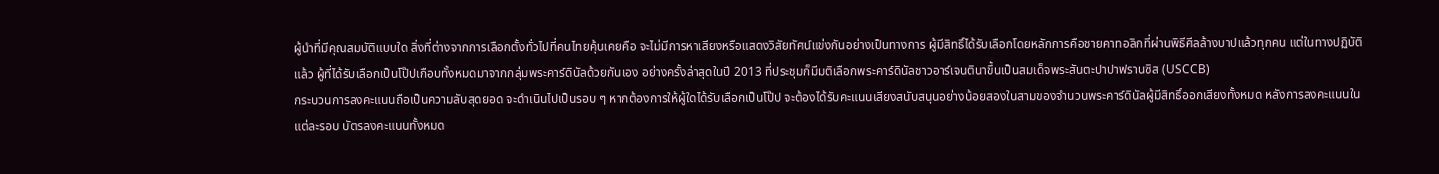ผู้นำที่มีคุณสมบัติแบบใด สิ่งที่ต่างจากการเลือกตั้งทั่วไปที่คนไทยคุ้นเคยคือ จะไม่มีการหาเสียงหรือแสดงวิสัยทัศน์แข่งกันอย่างเป็นทางการ ผู้มีสิทธิ์ได้รับเลือกโดยหลักการคือชายคาทอลิกที่ผ่านพิธีศีลล้างบาปแล้วทุกคน แต่ในทางปฏิบัติแล้ว ผู้ที่ได้รับเลือกเป็นโป๊ปเกือบทั้งหมดมาจากกลุ่มพระคาร์ดินัลด้วยกันเอง อย่างครั้งล่าสุดในปี 2013 ที่ประชุมก็มีมติเลือกพระคาร์ดินัลชาวอาร์เจนตินาขึ้นเป็นสมเด็จพระสันตะปาปาฟรานซิส (USCCB)
กระบวนการลงคะแนนถือเป็นความลับสุดยอด จะดำเนินไปเป็นรอบ ๆ หากต้องการให้ผู้ใดได้รับเลือกเป็นโป๊ป จะต้องได้รับคะแนนเสียงสนับสนุนอย่างน้อยสองในสามของจำนวนพระคาร์ดินัลผู้มีสิทธิ์ออกเสียงทั้งหมด หลังการลงคะแนนในแต่ละรอบ บัตรลงคะแนนทั้งหมด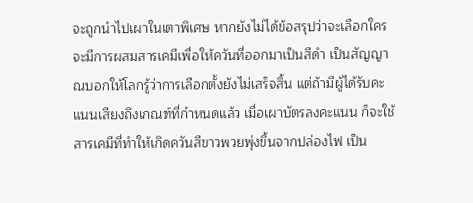จะถูกนำไปเผาในเตาพิเศษ หากยังไม่ได้ข้อสรุปว่าจะเลือกใคร จะมีการผสมสารเคมีเพื่อให้ควันที่ออกมาเป็นสีดำ เป็นสัญญาณบอกให้โลกรู้ว่าการเลือกตั้งยังไม่เสร็จสิ้น แต่ถ้ามีผู้ได้รับคะแนนเสียงถึงเกณฑ์ที่กำหนดแล้ว เมื่อเผาบัตรลงคะแนน ก็จะใช้สารเคมีที่ทำให้เกิดควันสีขาวพวยพุ่งขึ้นจากปล่องไฟ เป็น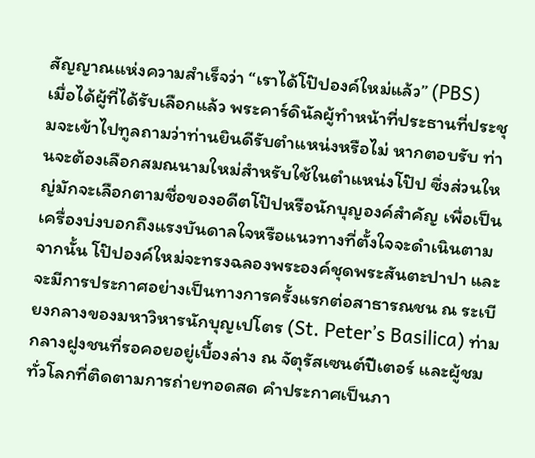สัญญาณแห่งความสำเร็จว่า “เราได้โป๊ปองค์ใหม่แล้ว” (PBS)
เมื่อได้ผู้ที่ได้รับเลือกแล้ว พระคาร์ดินัลผู้ทำหน้าที่ประธานที่ประชุมจะเข้าไปทูลถามว่าท่านยินดีรับตำแหน่งหรือไม่ หากตอบรับ ท่านจะต้องเลือกสมณนามใหม่สำหรับใช้ในตำแหน่งโป๊ป ซึ่งส่วนใหญ่มักจะเลือกตามชื่อของอดีตโป๊ปหรือนักบุญองค์สำคัญ เพื่อเป็นเครื่องบ่งบอกถึงแรงบันดาลใจหรือแนวทางที่ตั้งใจจะดำเนินตาม จากนั้น โป๊ปองค์ใหม่จะทรงฉลองพระองค์ชุดพระสันตะปาปา และจะมีการประกาศอย่างเป็นทางการครั้งแรกต่อสาธารณชน ณ ระเบียงกลางของมหาวิหารนักบุญเปโตร (St. Peter’s Basilica) ท่ามกลางฝูงชนที่รอคอยอยู่เบื้องล่าง ณ จัตุรัสเซนต์ปีเตอร์ และผู้ชมทั่วโลกที่ติดตามการถ่ายทอดสด คำประกาศเป็นภา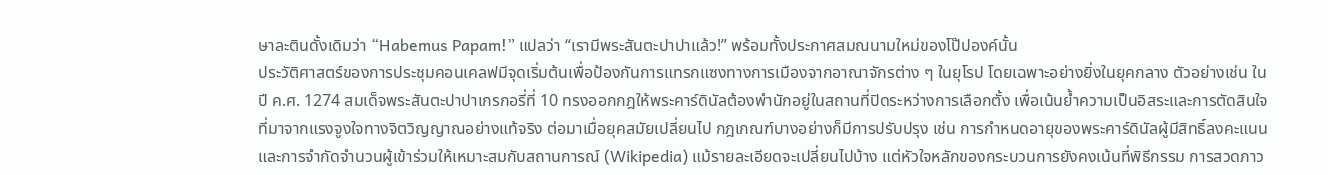ษาละตินดั้งเดิมว่า “Habemus Papam!” แปลว่า “เรามีพระสันตะปาปาแล้ว!” พร้อมทั้งประกาศสมณนามใหม่ของโป๊ปองค์นั้น
ประวัติศาสตร์ของการประชุมคอนเคลฟมีจุดเริ่มต้นเพื่อป้องกันการแทรกแซงทางการเมืองจากอาณาจักรต่าง ๆ ในยุโรป โดยเฉพาะอย่างยิ่งในยุคกลาง ตัวอย่างเช่น ในปี ค.ศ. 1274 สมเด็จพระสันตะปาปาเกรกอรี่ที่ 10 ทรงออกกฎให้พระคาร์ดินัลต้องพำนักอยู่ในสถานที่ปิดระหว่างการเลือกตั้ง เพื่อเน้นย้ำความเป็นอิสระและการตัดสินใจที่มาจากแรงจูงใจทางจิตวิญญาณอย่างแท้จริง ต่อมาเมื่อยุคสมัยเปลี่ยนไป กฎเกณฑ์บางอย่างก็มีการปรับปรุง เช่น การกำหนดอายุของพระคาร์ดินัลผู้มีสิทธิ์ลงคะแนน และการจำกัดจำนวนผู้เข้าร่วมให้เหมาะสมกับสถานการณ์ (Wikipedia) แม้รายละเอียดจะเปลี่ยนไปบ้าง แต่หัวใจหลักของกระบวนการยังคงเน้นที่พิธีกรรม การสวดภาว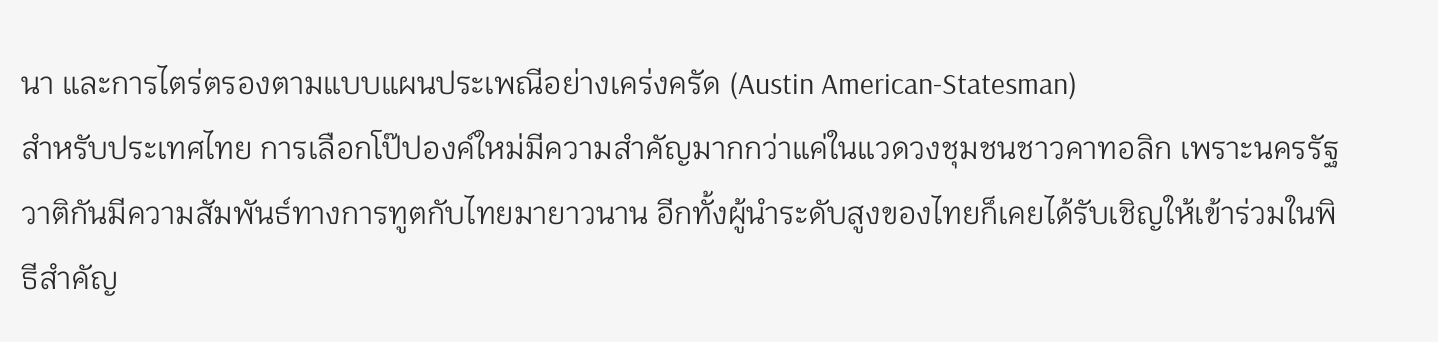นา และการไตร่ตรองตามแบบแผนประเพณีอย่างเคร่งครัด (Austin American-Statesman)
สำหรับประเทศไทย การเลือกโป๊ปองค์ใหม่มีความสำคัญมากกว่าแค่ในแวดวงชุมชนชาวคาทอลิก เพราะนครรัฐวาติกันมีความสัมพันธ์ทางการทูตกับไทยมายาวนาน อีกทั้งผู้นำระดับสูงของไทยก็เคยได้รับเชิญให้เข้าร่วมในพิธีสำคัญ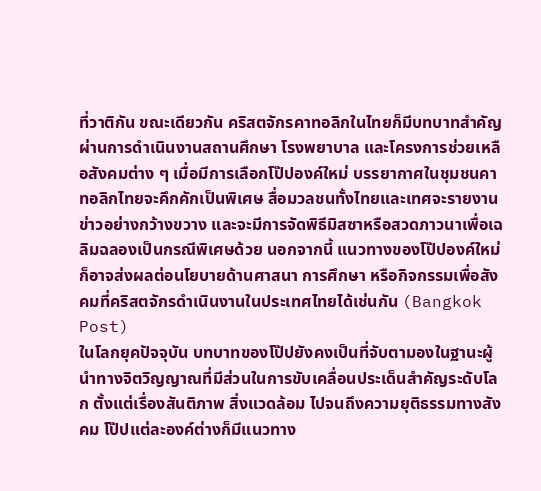ที่วาติกัน ขณะเดียวกัน คริสตจักรคาทอลิกในไทยก็มีบทบาทสำคัญผ่านการดำเนินงานสถานศึกษา โรงพยาบาล และโครงการช่วยเหลือสังคมต่าง ๆ เมื่อมีการเลือกโป๊ปองค์ใหม่ บรรยากาศในชุมชนคาทอลิกไทยจะคึกคักเป็นพิเศษ สื่อมวลชนทั้งไทยและเทศจะรายงานข่าวอย่างกว้างขวาง และจะมีการจัดพิธีมิสซาหรือสวดภาวนาเพื่อเฉลิมฉลองเป็นกรณีพิเศษด้วย นอกจากนี้ แนวทางของโป๊ปองค์ใหม่ก็อาจส่งผลต่อนโยบายด้านศาสนา การศึกษา หรือกิจกรรมเพื่อสังคมที่คริสตจักรดำเนินงานในประเทศไทยได้เช่นกัน (Bangkok Post)
ในโลกยุคปัจจุบัน บทบาทของโป๊ปยังคงเป็นที่จับตามองในฐานะผู้นำทางจิตวิญญาณที่มีส่วนในการขับเคลื่อนประเด็นสำคัญระดับโลก ตั้งแต่เรื่องสันติภาพ สิ่งแวดล้อม ไปจนถึงความยุติธรรมทางสังคม โป๊ปแต่ละองค์ต่างก็มีแนวทาง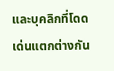และบุคลิกที่โดดเด่นแตกต่างกัน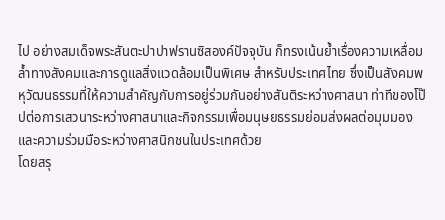ไป อย่างสมเด็จพระสันตะปาปาฟรานซิสองค์ปัจจุบัน ก็ทรงเน้นย้ำเรื่องความเหลื่อมล้ำทางสังคมและการดูแลสิ่งแวดล้อมเป็นพิเศษ สำหรับประเทศไทย ซึ่งเป็นสังคมพหุวัฒนธรรมที่ให้ความสำคัญกับการอยู่ร่วมกันอย่างสันติระหว่างศาสนา ท่าทีของโป๊ปต่อการเสวนาระหว่างศาสนาและกิจกรรมเพื่อมนุษยธรรมย่อมส่งผลต่อมุมมองและความร่วมมือระหว่างศาสนิกชนในประเทศด้วย
โดยสรุ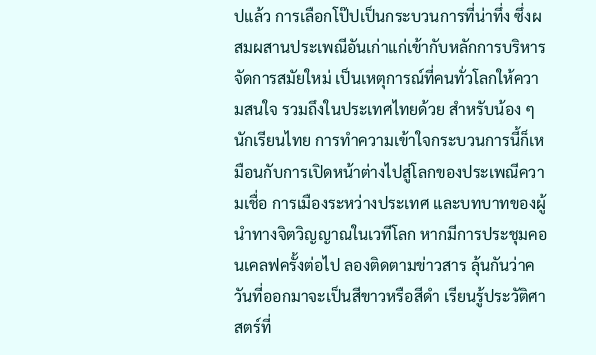ปแล้ว การเลือกโป๊ปเป็นกระบวนการที่น่าทึ่ง ซึ่งผสมผสานประเพณีอันเก่าแก่เข้ากับหลักการบริหารจัดการสมัยใหม่ เป็นเหตุการณ์ที่คนทั่วโลกให้ความสนใจ รวมถึงในประเทศไทยด้วย สำหรับน้อง ๆ นักเรียนไทย การทำความเข้าใจกระบวนการนี้ก็เหมือนกับการเปิดหน้าต่างไปสู่โลกของประเพณีความเชื่อ การเมืองระหว่างประเทศ และบทบาทของผู้นำทางจิตวิญญาณในเวทีโลก หากมีการประชุมคอนเคลฟครั้งต่อไป ลองติดตามข่าวสาร ลุ้นกันว่าควันที่ออกมาจะเป็นสีขาวหรือสีดำ เรียนรู้ประวัติศาสตร์ที่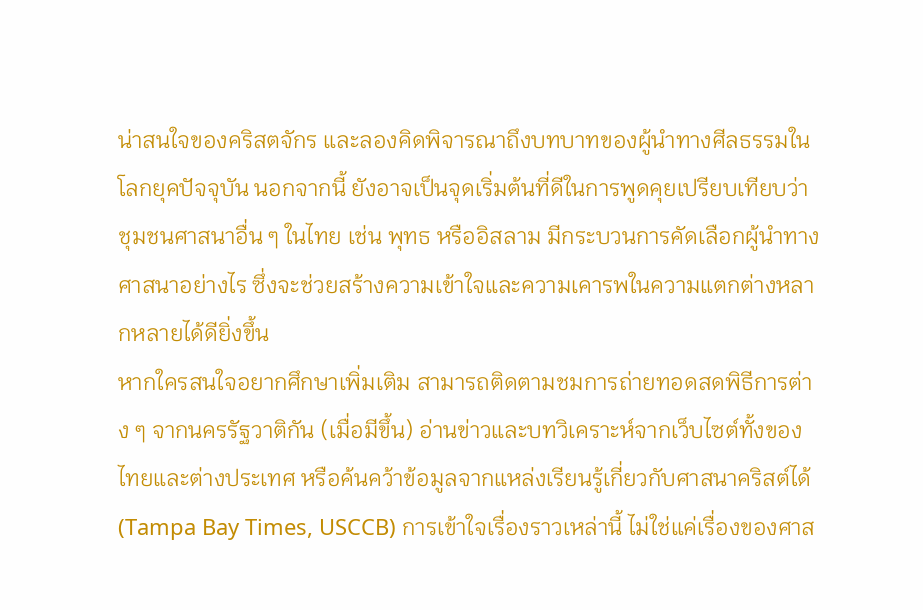น่าสนใจของคริสตจักร และลองคิดพิจารณาถึงบทบาทของผู้นำทางศีลธรรมในโลกยุคปัจจุบัน นอกจากนี้ ยังอาจเป็นจุดเริ่มต้นที่ดีในการพูดคุยเปรียบเทียบว่าชุมชนศาสนาอื่น ๆ ในไทย เช่น พุทธ หรืออิสลาม มีกระบวนการคัดเลือกผู้นำทางศาสนาอย่างไร ซึ่งจะช่วยสร้างความเข้าใจและความเคารพในความแตกต่างหลากหลายได้ดียิ่งขึ้น
หากใครสนใจอยากศึกษาเพิ่มเติม สามารถติดตามชมการถ่ายทอดสดพิธีการต่าง ๆ จากนครรัฐวาติกัน (เมื่อมีขึ้น) อ่านข่าวและบทวิเคราะห์จากเว็บไซต์ทั้งของไทยและต่างประเทศ หรือค้นคว้าข้อมูลจากแหล่งเรียนรู้เกี่ยวกับศาสนาคริสต์ได้ (Tampa Bay Times, USCCB) การเข้าใจเรื่องราวเหล่านี้ ไม่ใช่แค่เรื่องของศาส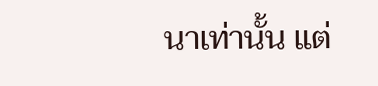นาเท่านั้น แต่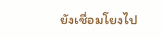ยังเชื่อมโยงไป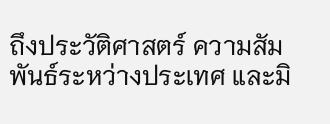ถึงประวัติศาสตร์ ความสัมพันธ์ระหว่างประเทศ และมิ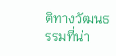ติทางวัฒนธรรมที่น่า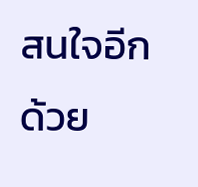สนใจอีกด้วย